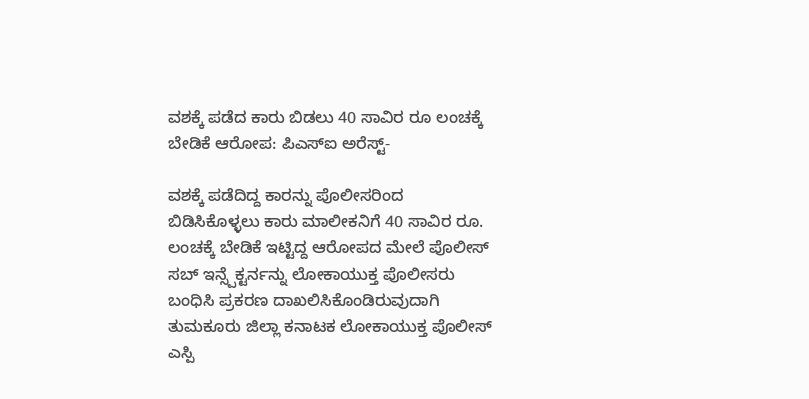ವಶಕ್ಕೆ ಪಡೆದ ಕಾರು ಬಿಡಲು 40 ಸಾವಿರ ರೂ ಲಂಚಕ್ಕೆ ಬೇಡಿಕೆ ಆರೋಪ: ಪಿಎಸ್ಐ ಅರೆಸ್ಟ್-

ವಶಕ್ಕೆ ಪಡೆದಿದ್ದ ಕಾರನ್ನು ಪೊಲೀಸರಿಂದ ಬಿಡಿಸಿಕೊಳ್ಳಲು ಕಾರು ಮಾಲೀಕನಿಗೆ 40 ಸಾವಿರ ರೂ. ಲಂಚಕ್ಕೆ ಬೇಡಿಕೆ ಇಟ್ಟಿದ್ದ ಆರೋಪದ ಮೇಲೆ ಪೊಲೀಸ್‌ ಸಬ್ ಇನ್ಸ್ಪೆಕ್ಟರ್ನನ್ನು ಲೋಕಾಯುಕ್ತ ಪೊಲೀಸರು ಬಂಧಿಸಿ ಪ್ರಕರಣ ದಾಖಲಿಸಿಕೊಂಡಿರುವುದಾಗಿ ತುಮಕೂರು ಜಿಲ್ಲಾ ಕನಾಟಕ ಲೋಕಾಯುಕ್ತ ಪೊಲೀಸ್‌ ಎಸ್ಪಿ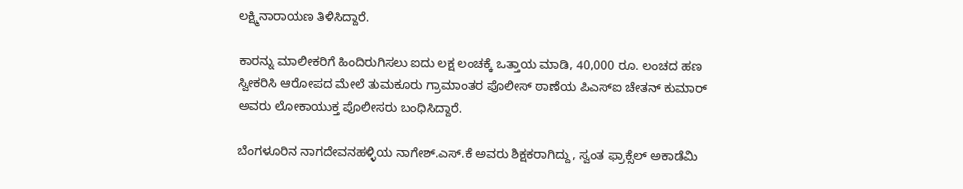ಲಕ್ಷ್ಮಿನಾರಾಯಣ ತಿಳಿಸಿದ್ದಾರೆ.

ಕಾರನ್ನು ಮಾಲೀಕರಿಗೆ ಹಿಂದಿರುಗಿಸಲು ಐದು ಲಕ್ಷ ಲಂಚಕ್ಕೆ ಒತ್ತಾಯ ಮಾಡಿ, 40,000 ರೂ. ಲಂಚದ ಹಣ ಸ್ವೀಕರಿಸಿ ಆರೋಪದ ಮೇಲೆ ತುಮಕೂರು ಗ್ರಾಮಾಂತರ ಪೊಲೀಸ್ ಠಾಣೆಯ ಪಿಎಸ್ಐ ಚೇತನ್ ಕುಮಾರ್ ಅವರು ಲೋಕಾಯುಕ್ತ ಪೊಲೀಸರು ಬಂಧಿಸಿದ್ದಾರೆ.

ಬೆಂಗಳೂರಿನ ನಾಗದೇವನಹಳ್ಳಿಯ ನಾಗೇಶ್.ಎಸ್.ಕೆ ಅವರು ಶಿಕ್ಷಕರಾಗಿದ್ದು, ಸ್ವಂತ ಫ್ರಾಕ್ಸೆಲ್ ಅಕಾಡೆಮಿ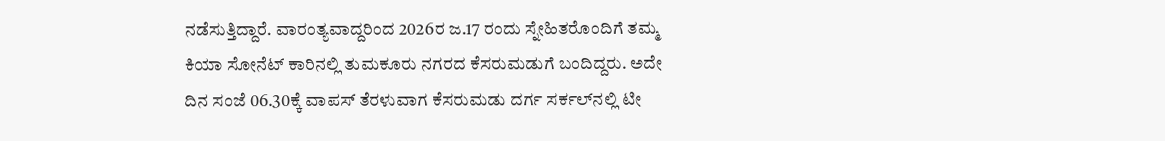ನಡೆಸುತ್ತಿದ್ದಾರೆ. ವಾರಂತ್ಯವಾದ್ದರಿಂದ 2026ರ ಜ.17 ರಂದು ಸ್ನೇಹಿತರೊಂದಿಗೆ ತಮ್ಮ ಕಿಯಾ ಸೋನೆಟ್ ಕಾರಿನಲ್ಲಿ ತುಮಕೂರು ನಗರದ ಕೆಸರುಮಡುಗೆ ಬಂದಿದ್ದರು. ಅದೇ ದಿನ ಸಂಜೆ 06.30ಕ್ಕೆ ವಾಪಸ್ ತೆರಳುವಾಗ ಕೆಸರುಮಡು ದರ್ಗ ಸರ್ಕಲ್‌ನಲ್ಲಿ ಟೀ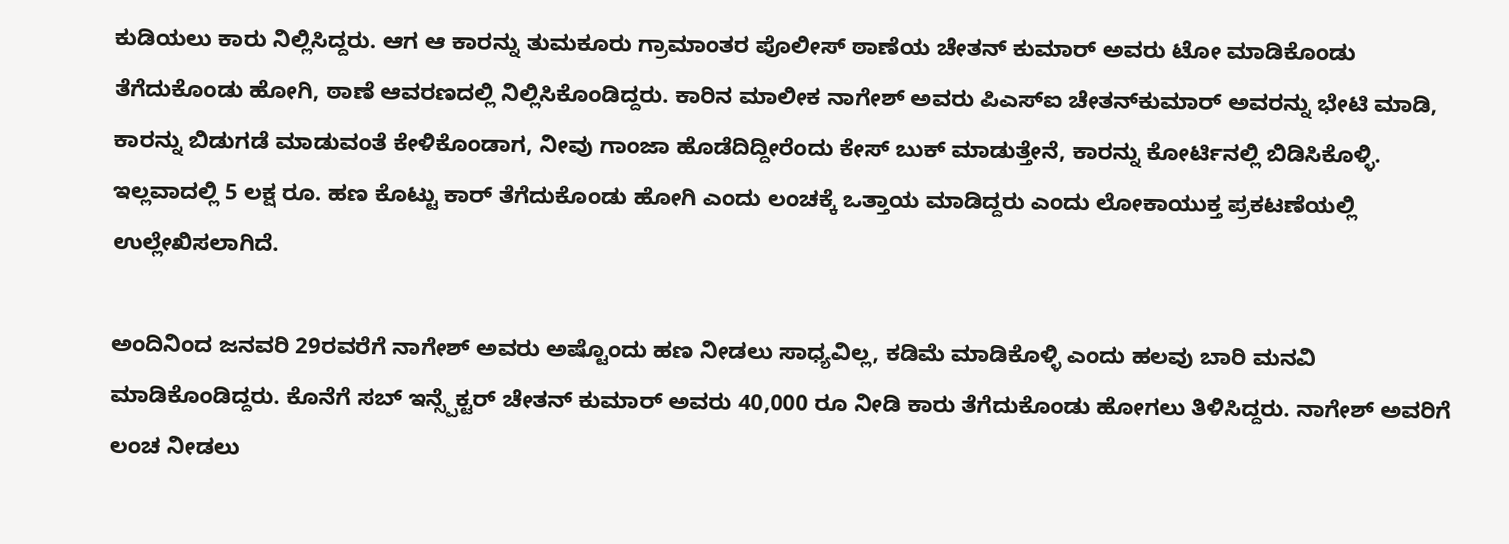ಕುಡಿಯಲು ಕಾರು ನಿಲ್ಲಿಸಿದ್ದರು. ಆಗ ಆ ಕಾರನ್ನು ತುಮಕೂರು ಗ್ರಾಮಾಂತರ ಪೊಲೀಸ್ ಠಾಣೆಯ ಚೇತನ್‌ ಕುಮಾರ್ ಅವರು ಟೋ ಮಾಡಿಕೊಂಡು ತೆಗೆದುಕೊಂಡು ಹೋಗಿ, ಠಾಣೆ ಆವರಣದಲ್ಲಿ ನಿಲ್ಲಿಸಿಕೊಂಡಿದ್ದರು. ಕಾರಿನ ಮಾಲೀಕ ನಾಗೇಶ್‌ ಅವರು ಪಿಎಸ್ಐ ಚೇತನ್‌ಕುಮಾರ್ ಅವರನ್ನು ಭೇಟಿ ಮಾಡಿ, ಕಾರನ್ನು ಬಿಡುಗಡೆ ಮಾಡುವಂತೆ ಕೇಳಿಕೊಂಡಾಗ, ನೀವು ಗಾಂಜಾ ಹೊಡೆದಿದ್ದೀರೆಂದು ಕೇಸ್ ಬುಕ್ ಮಾಡುತ್ತೇನೆ, ಕಾರನ್ನು ಕೋರ್ಟಿನಲ್ಲಿ ಬಿಡಿಸಿಕೊಳ್ಳಿ. ಇಲ್ಲವಾದಲ್ಲಿ 5 ಲಕ್ಷ ರೂ. ಹಣ ಕೊಟ್ಟು ಕಾರ್ ತೆಗೆದುಕೊಂಡು ಹೋಗಿ ಎಂದು ಲಂಚಕ್ಕೆ ಒತ್ತಾಯ ಮಾಡಿದ್ದರು ಎಂದು ಲೋಕಾಯುಕ್ತ ಪ್ರಕಟಣೆಯಲ್ಲಿ ಉಲ್ಲೇಖಿಸಲಾಗಿದೆ.

ಅಂದಿನಿಂದ ಜನವರಿ 29ರವರೆಗೆ ನಾಗೇಶ್ ಅವರು ಅಷ್ಟೊಂದು ಹಣ ನೀಡಲು ಸಾಧ್ಯವಿಲ್ಲ, ಕಡಿಮೆ ಮಾಡಿಕೊಳ್ಳಿ ಎಂದು ಹಲವು ಬಾರಿ ಮನವಿ ಮಾಡಿಕೊಂಡಿದ್ದರು. ಕೊನೆಗೆ ಸಬ್‌ ಇನ್ಸ್ಪೆಕ್ಟರ್ ಚೇತನ್‌ ಕುಮಾರ್ ಅವರು 40,000 ರೂ ನೀಡಿ ಕಾರು ತೆಗೆದುಕೊಂಡು ಹೋಗಲು ತಿಳಿಸಿದ್ದರು. ನಾಗೇಶ್ ಅವರಿಗೆ ಲಂಚ ನೀಡಲು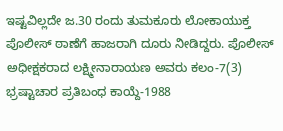ಇಷ್ಟವಿಲ್ಲದೇ ಜ.30 ರಂದು ತುಮಕೂರು ಲೋಕಾಯುಕ್ತ ಪೊಲೀಸ್ ಠಾಣೆಗೆ ಹಾಜರಾಗಿ ದೂರು ನೀಡಿದ್ದರು. ಪೊಲೀಸ್ ಅಧೀಕ್ಷಕರಾದ ಲಕ್ಷ್ಮೀನಾರಾಯಣ ಅವರು ಕಲಂ-7(3) ಭ್ರಷ್ಟಾಚಾರ ಪ್ರತಿಬಂಧ ಕಾಯ್ದೆ-1988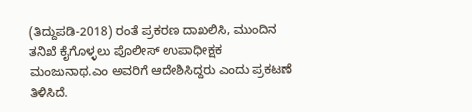(ತಿದ್ದುಪಡಿ-2018) ರಂತೆ ಪ್ರಕರಣ ದಾಖಲಿಸಿ, ಮುಂದಿನ ತನಿಖೆ ಕೈಗೊಳ್ಳಲು ಪೊಲೀಸ್ ಉಪಾಧೀಕ್ಷಕ ಮಂಜುನಾಥ.ಎಂ ಅವರಿಗೆ ಆದೇಶಿಸಿದ್ದರು ಎಂದು ಪ್ರಕಟಣೆ ತಿಳಿಸಿದೆ.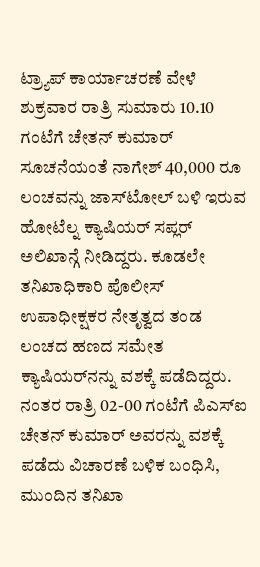ಟ್ರ್ಯಾಪ್ ಕಾರ್ಯಾಚರಣೆ ವೇಳೆ ಶುಕ್ರವಾರ ರಾತ್ರಿ ಸುಮಾರು 10.10 ಗಂಟೆಗೆ ಚೇತನ್‌ ಕುಮಾರ್ ಸೂಚನೆಯಂತೆ ನಾಗೇಶ್ 40,000 ರೂ ಲಂಚವನ್ನು ಜಾಸ್‌ಟೋಲ್ ಬಳಿ ಇರುವ ಹೋಟೆಲ್ನ ಕ್ಯಾಷಿಯರ್ ಸಪ್ಲರ್ ಅಲಿಖಾನ್ಗೆ ನೀಡಿದ್ದರು. ಕೂಡಲೇ ತನಿಖಾಧಿಕಾರಿ ಪೊಲೀಸ್ ಉಪಾಧೀಕ್ಷಕರ ನೇತೃತ್ವದ ತಂಡ ಲಂಚದ ಹಣದ ಸಮೇತ ಕ್ಯಾಷಿಯರ್‌ನನ್ನು ವಶಕ್ಕೆ ಪಡೆದಿದ್ದರು. ನಂತರ ರಾತ್ರಿ 02-00 ಗಂಟೆಗೆ ಪಿಎಸ್ಐ ಚೇತನ್‌ ಕುಮಾರ್ ಅವರನ್ನು ವಶಕ್ಕೆ ಪಡೆದು ವಿಚಾರಣೆ ಬಳಿಕ ಬಂಧಿಸಿ, ಮುಂದಿನ ತನಿಖಾ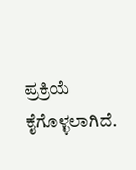ಪ್ರಕ್ರಿಯೆ ಕೈಗೊಳ್ಳಲಾಗಿದೆ.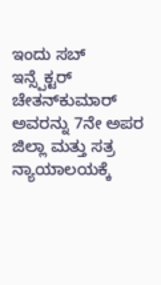ಇಂದು ಸಬ್‌ ಇನ್ಸ್ಪೆಕ್ಟರ್ ಚೇತನ್‌ಕುಮಾರ್‌ ಅವರನ್ನು 7ನೇ ಅಪರ ಜಿಲ್ಲಾ ಮತ್ತು ಸತ್ರ ನ್ಯಾಯಾಲಯಕ್ಕೆ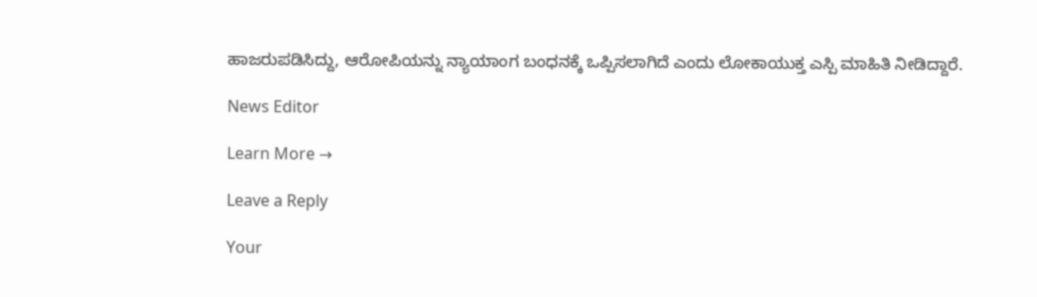ಹಾಜರುಪಡಿಸಿದ್ದು, ಆರೋಪಿಯನ್ನು ನ್ಯಾಯಾಂಗ ಬಂಧನಕ್ಕೆ ಒಪ್ಪಿಸಲಾಗಿದೆ ಎಂದು ಲೋಕಾಯುಕ್ತ ಎಸ್ಪಿ ಮಾಹಿತಿ ನೀಡಿದ್ದಾರೆ.

News Editor

Learn More →

Leave a Reply

Your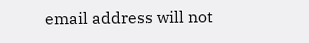email address will not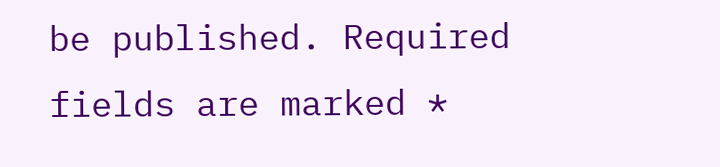be published. Required fields are marked *